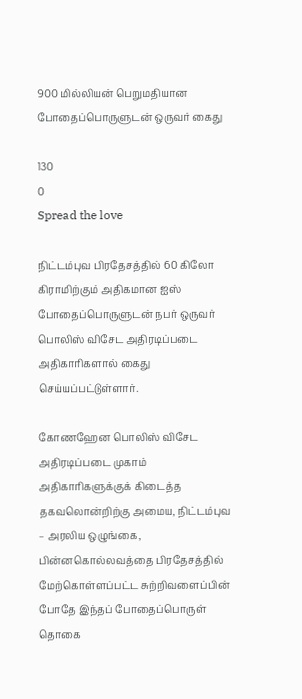900 மில்லியன் பெறுமதியான போதைப்பொருளுடன் ஒருவர் கைது

130
0
Spread the love

நிட்டம்புவ பிரதேசத்தில் 60 கிலோ கிராமிற்கும் அதிகமான ஐஸ் போதைப்பொருளுடன் நபர் ஒருவர் பொலிஸ் விசேட அதிரடிப்படை அதிகாரிகளால் கைது செய்யப்பட்டுள்ளார்.

கோணஹேன பொலிஸ் விசேட அதிரடிப்படை முகாம் அதிகாரிகளுக்குக் கிடைத்த தகவலொன்றிற்கு அமைய, நிட்டம்புவ – அரலிய ஒழுங்கை, பின்னகொல்லவத்தை பிரதேசத்தில் மேற்கொள்ளப்பட்ட சுற்றிவளைப்பின் போதே இந்தப் போதைப்பொருள் தொகை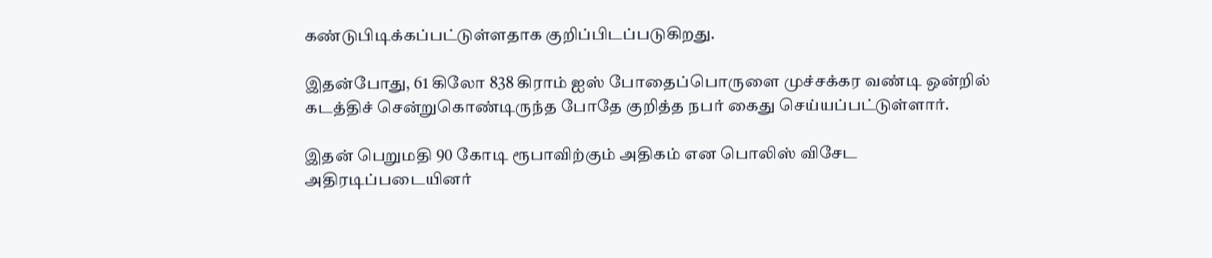கண்டுபிடிக்கப்பட்டுள்ளதாக குறிப்பிடப்படுகிறது.

இதன்போது, 61 கிலோ 838 கிராம் ஐஸ் போதைப்பொருளை முச்சக்கர வண்டி ஒன்றில் கடத்திச் சென்றுகொண்டிருந்த போதே குறித்த நபர் கைது செய்யப்பட்டுள்ளார்.

இதன் பெறுமதி 90 கோடி ரூபாவிற்கும் அதிகம் என பொலிஸ் விசேட அதிரடிப்படையினர்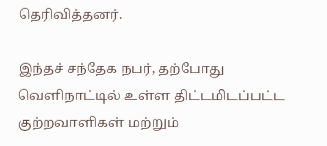தெரிவித்தனர்.

இந்தச் சந்தேக நபர், தற்போது வெளிநாட்டில் உள்ள திட்டமிடப்பட்ட குற்றவாளிகள் மற்றும்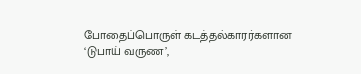போதைப்பொருள் கடத்தல்காரர்களான ‘டுபாய் வருண’,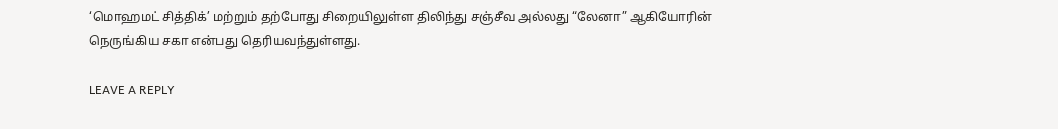‘மொஹமட் சித்திக்’ மற்றும் தற்போது சிறையிலுள்ள திலிந்து சஞ்சீவ அல்லது “லேனா” ஆகியோரின் நெருங்கிய சகா என்பது தெரியவந்துள்ளது.

LEAVE A REPLY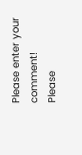Please enter your comment!
Please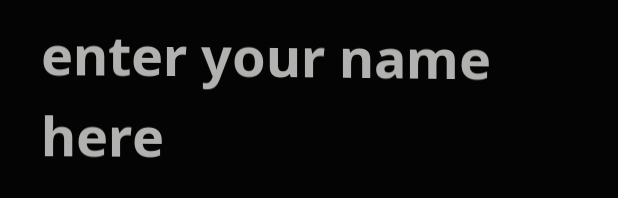enter your name here